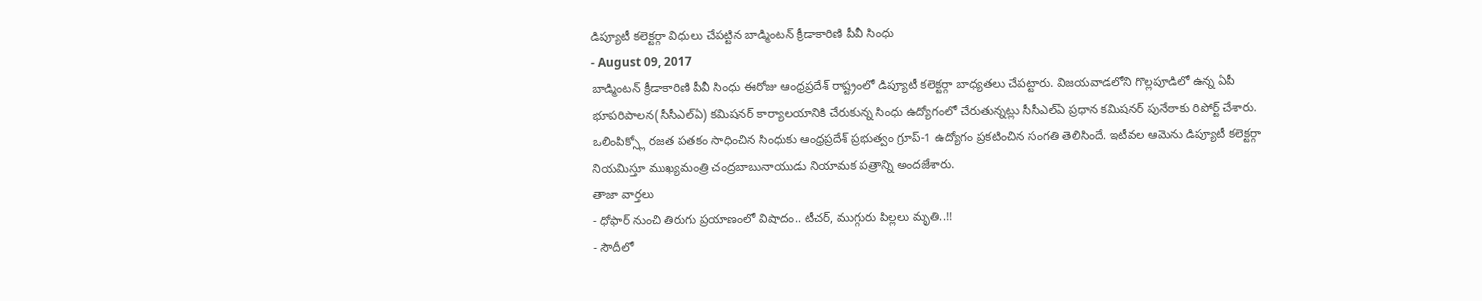డిప్యూటీ కలెక్టర్గా విధులు చేపట్టిన బాడ్మింటన్ క్రీడాకారిణి పీవీ సింధు
- August 09, 2017
బాడ్మింటన్ క్రీడాకారిణి పీవీ సింధు ఈరోజు ఆంధ్రప్రదేశ్ రాష్ట్రంలో డిప్యూటీ కలెక్టర్గా బాధ్యతలు చేపట్టారు. విజయవాడలోని గొల్లపూడిలో ఉన్న ఏపీ భూపరిపాలన(సీసీఎల్ఏ) కమిషనర్ కార్యాలయానికి చేరుకున్న సింధు ఉద్యోగంలో చేరుతున్నట్లు సీసీఎల్ఏ ప్రధాన కమిషనర్ పునేఠాకు రిపోర్ట్ చేశారు. ఒలింపిక్స్లో రజత పతకం సాధించిన సింధుకు ఆంధ్రప్రదేశ్ ప్రభుత్వం గ్రూప్-1 ఉద్యోగం ప్రకటించిన సంగతి తెలిసిందే. ఇటీవల ఆమెను డిప్యూటీ కలెక్టర్గా నియమిస్తూ ముఖ్యమంత్రి చంద్రబాబునాయుడు నియామక పత్రాన్ని అందజేశారు.
తాజా వార్తలు
- ధోఫార్ నుంచి తిరుగు ప్రయాణంలో విషాదం.. టీచర్, ముగ్గురు పిల్లలు మృతి..!!
- సౌదీలో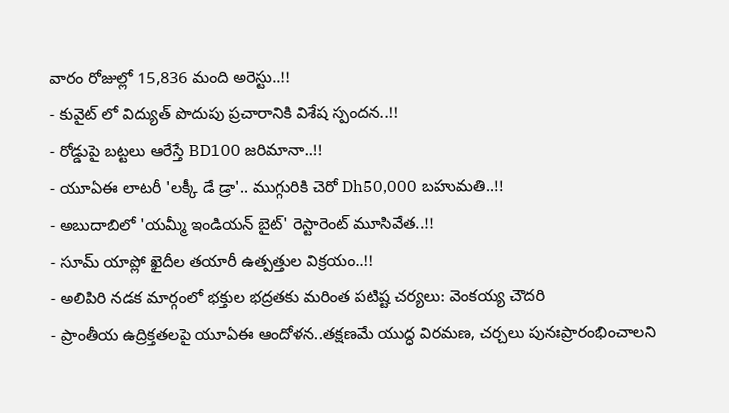వారం రోజుల్లో 15,836 మంది అరెస్టు..!!
- కువైట్ లో విద్యుత్ పొదుపు ప్రచారానికి విశేష స్పందన..!!
- రోడ్డుపై బట్టలు ఆరేస్తే BD100 జరిమానా..!!
- యూఏఈ లాటరీ 'లక్కీ డే డ్రా'.. ముగ్గురికి చెరో Dh50,000 బహుమతి..!!
- అబుదాబిలో 'యమ్మీ ఇండియన్ బైట్' రెస్టారెంట్ మూసివేత..!!
- సూమ్ యాప్లో ఖైదీల తయారీ ఉత్పత్తుల విక్రయం..!!
- అలిపిరి నడక మార్గంలో భక్తుల భద్రతకు మరింత పటిష్ట చర్యలు: వెంకయ్య చౌదరి
- ప్రాంతీయ ఉద్రిక్తతలపై యూఏఈ ఆందోళన..తక్షణమే యుద్ధ విరమణ, చర్చలు పునఃప్రారంభించాలని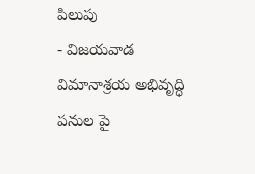పిలుపు
- విజయవాడ విమానాశ్రయ అభివృద్ధి పనుల పై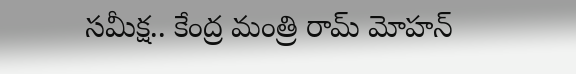సమీక్ష.. కేంద్ర మంత్రి రామ్ మోహన్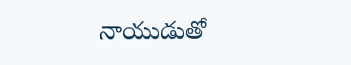నాయుడుతో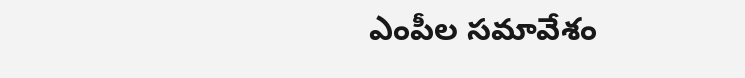ఎంపీల సమావేశం